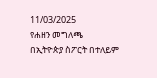11/03/2025
የሐዘን መግለጫ
በኢትዮጵያ ስፖርት በተለይም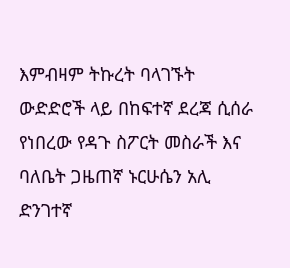እምብዛም ትኩረት ባላገኙት ውድድሮች ላይ በከፍተኛ ደረጃ ሲሰራ የነበረው የዳጉ ስፖርት መስራች እና ባለቤት ጋዜጠኛ ኑርሁሴን አሊ ድንገተኛ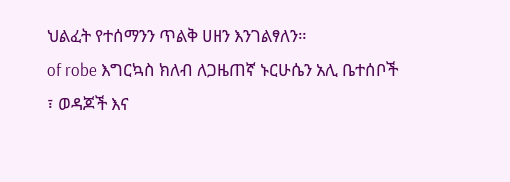ህልፈት የተሰማንን ጥልቅ ሀዘን እንገልፃለን።
of robe እግርኳስ ክለብ ለጋዜጠኛ ኑርሁሴን አሊ ቤተሰቦች ፣ ወዳጆች እና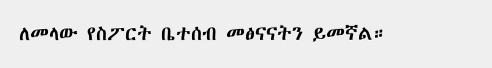ለመላው የስፖርት ቤተሰብ መፅናናትን ይመኛል።